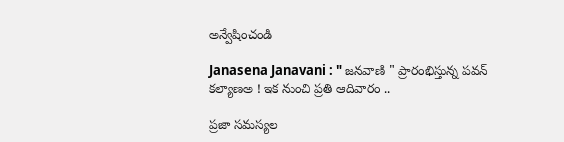అన్వేషించండి

Janasena Janavani : " జనవాణి " ప్రారంభిస్తున్న పవన్ కల్యాణఅ ! ఇక నుంచి ప్రతి ఆదివారం ..

ప్రజా సమస్యల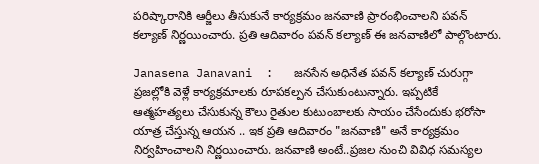పరిష్కారానికి ఆర్జీలు తీసుకునే కార్యక్రమం జనవాణి ప్రారంభించాలని పవన్ కల్యాణ్ నిర్ణయించారు. ప్రతి ఆదివారం పవన్ కల్యాణ్ ఈ జనవాణిలో పాల్గొంటారు.

Janasena Janavani  :   జనసేన అధినేత పవన్ కల్యాణ్ చురుగ్గా ప్రజల్లోకి వెళ్లే కార్యక్రమాలకు రూపకల్పన చేసుకుంటున్నారు. ఇప్పటికే ఆత్మహత్యలు చేసుకున్న కౌలు రైతుల కుటుంబాలకు సాయం చేసేందుకు భరోసా యాత్ర చేస్తున్న ఆయన .. ఇక ప్రతి ఆదివారం "జనవాణి" అనే కార్యక్రమం నిర్వహించాలని నిర్ణయించారు. జనవాణి అంటే..ప్రజల నుంచి వివిధ సమస్యల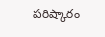పరిష్కారం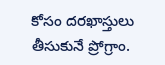కోసం దరఖాస్తులు తీసుకునే ప్రోగ్రాం.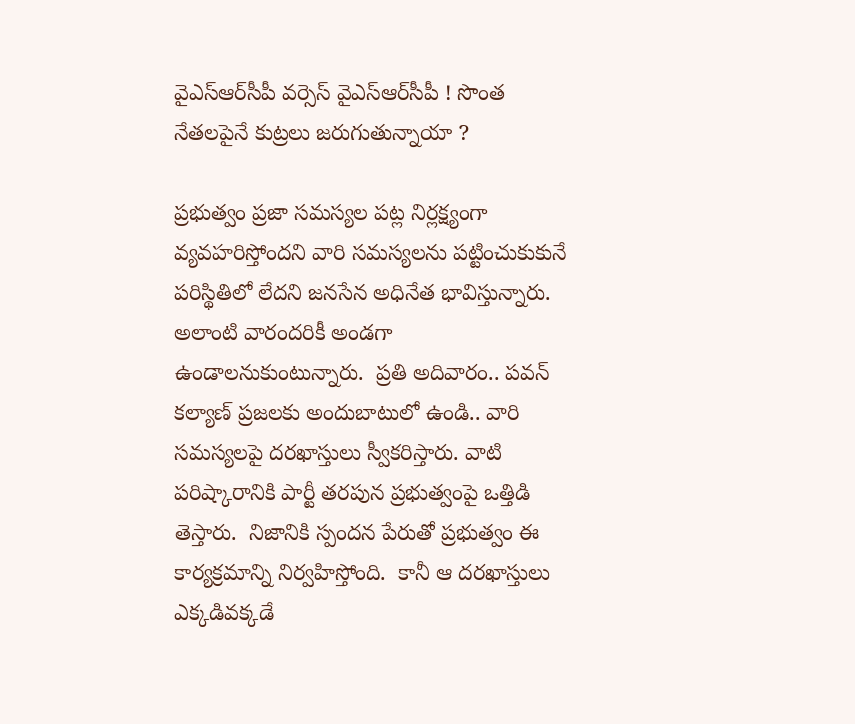వైఎస్ఆర్‌సీపీ వర్సెస్ వైఎస్ఆర్‌సీపీ ! సొంత నేతలపైనే కుట్రలు జరుగుతున్నాయా ?

ప్రభుత్వం ప్రజా సమస్యల పట్ల నిర్లక్ష్యంగా వ్యవహరిస్తోందని వారి సమస్యలను పట్టించుకుకునే పరిస్థితిలో లేదని జనసేన అధినేత భావిస్తున్నారు. అలాంటి వారందరికీ అండగా ఉండాలనుకుంటున్నారు.  ప్రతి అదివారం.. పవన్ కల్యాణ్ ప్రజలకు అందుబాటులో ఉండి.. వారి సమస్యలపై దరఖాస్తులు స్వీకరిస్తారు. వాటి పరిష్కారానికి పార్టీ తరపున ప్రభుత్వంపై ఒత్తిడి తెస్తారు.  నిజానికి స్పందన పేరుతో ప్రభుత్వం ఈ కార్యక్రమాన్ని నిర్వహిస్తోంది.  కానీ ఆ దరఖాస్తులు ఎక్కడివక్కడే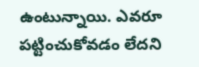ఉంటున్నాయి. ఎవరూ పట్టించుకోవడం లేదని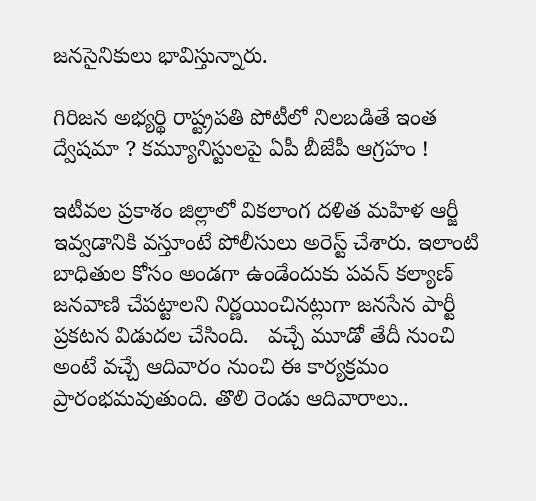జనసైనికులు భావిస్తున్నారు.

గిరిజన అభ్యర్థి రాష్ట్రపతి పోటీలో నిలబడితే ఇంత ద్వేషమా ? కమ్యూనిస్టులపై ఏపీ బీజేపీ ఆగ్రహం !

ఇటీవల ప్రకాశం జిల్లాలో వికలాంగ దళిత మహిళ ఆర్జీ ఇవ్వడానికి వస్తూంటే పోలీసులు అరెస్ట్ చేశారు. ఇలాంటి బాధితుల కోసం అండగా ఉండేందుకు పవన్ కల్యాణ్ జనవాణి చేపట్టాలని నిర్ణయించినట్లుగా జనసేన పార్టీ ప్రకటన విడుదల చేసింది.   వచ్చే మూడో తేదీ నుంచి అంటే వచ్చే ఆదివారం నుంచి ఈ కార్యక్రమం ప్రారంభమవుతుంది. తొలి రెండు ఆదివారాలు..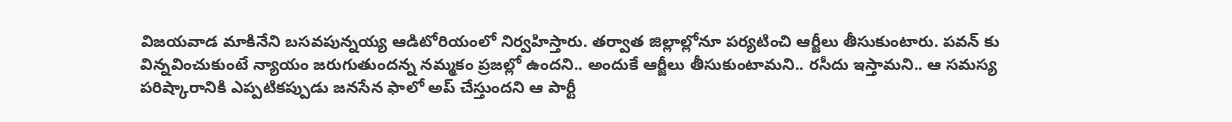విజయవాడ మాకినేని బసవపున్నయ్య ఆడిటోరియంలో నిర్వహిస్తారు. తర్వాత జిల్లాల్లోనూ పర్యటించి ఆర్జీలు తీసుకుంటారు. పవన్ కు విన్నవించుకుంటే న్యాయం జరుగుతుందన్న నమ్మకం ప్రజల్లో ఉందని.. అందుకే ఆర్జీలు తీసుకుంటామని.. రసీదు ఇస్తామని.. ఆ సమస్య పరిష్కారానికి ఎప్పటికప్పుడు జనసేన ఫాలో అప్ చేస్తుందని ఆ పార్టీ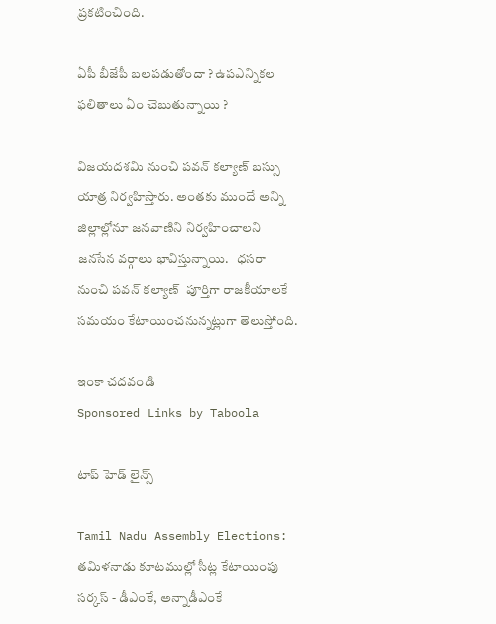ప్రకటించింది.

ఏపీ బీజేపీ బలపడుతోందా ? ఉపఎన్నికల ఫలితాలు ఏం చెబుతున్నాయి ?

విజయదశమి నుంచి పవన్ కల్యాణ్ బస్సు యాత్ర నిర్వహిస్తారు. అంతకు ముందే అన్ని జిల్లాల్లోనూ జనవాణిని నిర్వహించాలని జనసేన వర్గాలు భావిస్తున్నాయి.   ధసరా నుంచి పవన్ కల్యాణ్  పూర్తిగా రాజకీయాలకే సమయం కేటాయించనున్నట్లుగా తెలుస్తోంది.

ఇంకా చదవండి
Sponsored Links by Taboola

టాప్ హెడ్ లైన్స్

Tamil Nadu Assembly Elections: తమిళనాడు కూటముల్లో సీట్ల కేటాయింపు సర్కస్ - డీఎంకే, అన్నాడీఎంకే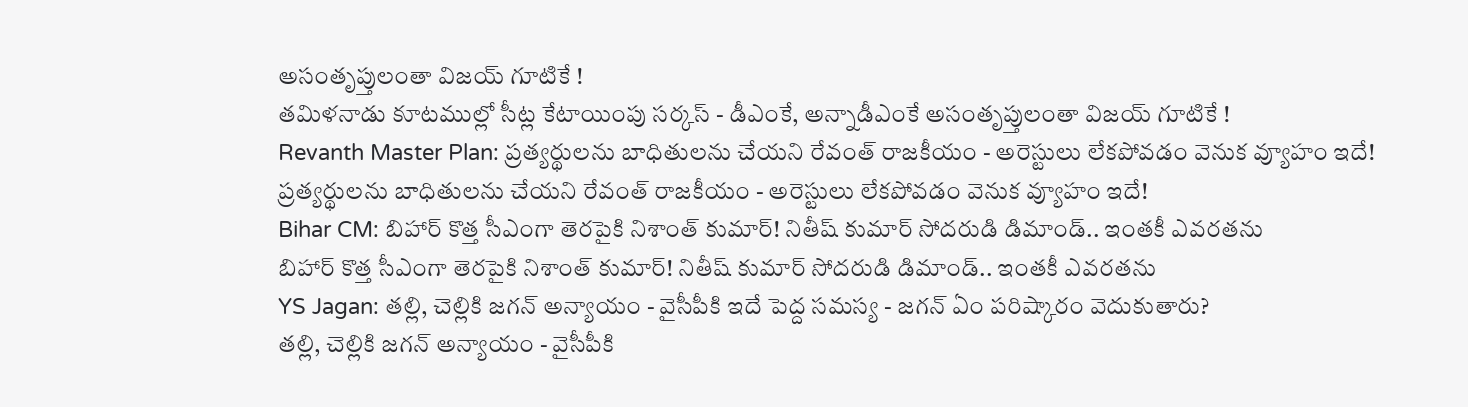అసంతృప్తులంతా విజయ్ గూటికే !
తమిళనాడు కూటముల్లో సీట్ల కేటాయింపు సర్కస్ - డీఎంకే, అన్నాడీఎంకే అసంతృప్తులంతా విజయ్ గూటికే !
Revanth Master Plan: ప్రత్యర్థులను బాధితులను చేయని రేవంత్ రాజకీయం - అరెస్టులు లేకపోవడం వెనుక వ్యూహం ఇదే!
ప్రత్యర్థులను బాధితులను చేయని రేవంత్ రాజకీయం - అరెస్టులు లేకపోవడం వెనుక వ్యూహం ఇదే!
Bihar CM: బిహార్ కొత్త సీఎంగా తెరపైకి నిశాంత్ కుమార్! నితీష్ కుమార్ సోదరుడి డిమాండ్.. ఇంతకీ ఎవరతను
బిహార్ కొత్త సీఎంగా తెరపైకి నిశాంత్ కుమార్! నితీష్ కుమార్ సోదరుడి డిమాండ్.. ఇంతకీ ఎవరతను
YS Jagan: తల్లి, చెల్లికి జగన్‌ అన్యాయం - వైసీపీకి ఇదే పెద్ద సమస్య - జగన్ ఏం పరిష్కారం వెదుకుతారు?
తల్లి, చెల్లికి జగన్‌ అన్యాయం - వైసీపీకి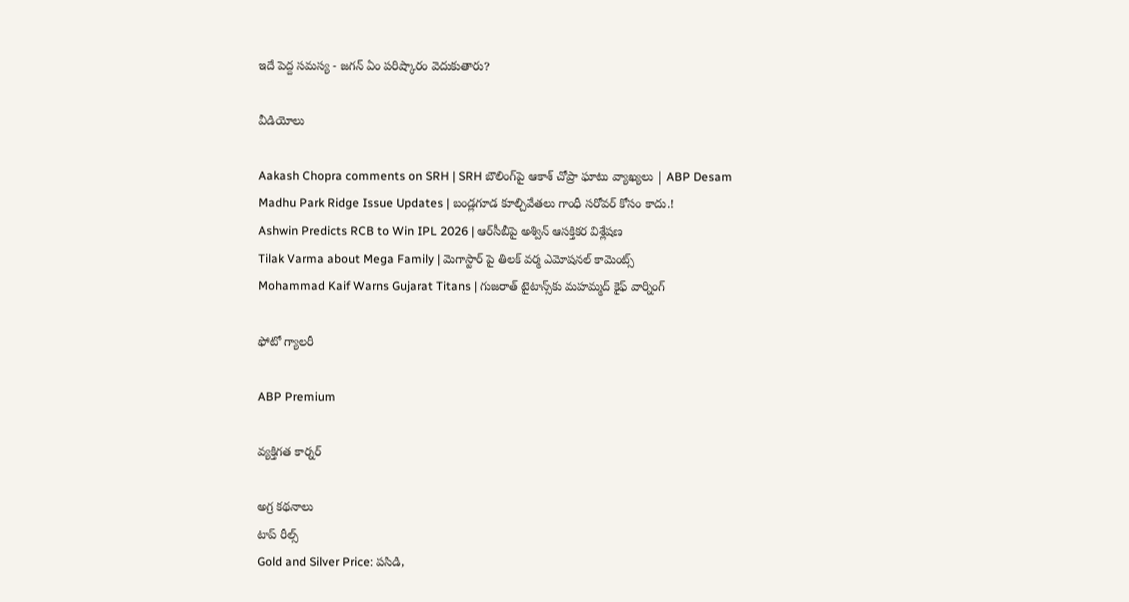ఇదే పెద్ద సమస్య - జగన్ ఏం పరిష్కారం వెదుకుతారు?

వీడియోలు

Aakash Chopra comments on SRH | SRH బౌలింగ్‌పై ఆకాశ్ చోప్రా ఘాటు వ్యాఖ్యలు | ABP Desam
Madhu Park Ridge Issue Updates | బండ్లగూడ కూల్చివేతలు గాంధీ సరోవర్ కోసం కాదు.!
Ashwin Predicts RCB to Win IPL 2026 | ఆర్‌సీబీపై అశ్విన్ ఆసక్తికర విశ్లేషణ
Tilak Varma about Mega Family | మెగాస్టార్ పై తిలక్ వర్మ ఎమోషనల్ కామెంట్స్
Mohammad Kaif Warns Gujarat Titans | గుజరాత్ టైటాన్స్‌కు మహమ్మద్ కైఫ్ వార్నింగ్

ఫోటో గ్యాలరీ

ABP Premium

వ్యక్తిగత కార్నర్

అగ్ర కథనాలు
టాప్ రీల్స్
Gold and Silver Price: పసిడి,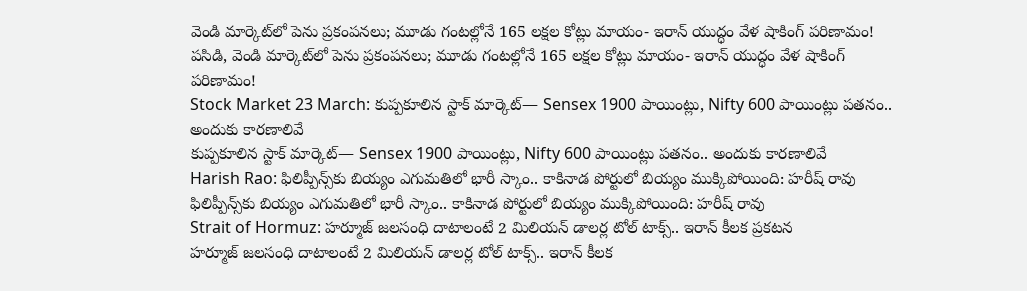వెండి మార్కెట్‌లో పెను ప్రకంపనలు; మూడు గంటల్లోనే 165 లక్షల కోట్లు మాయం- ఇరాన్ యుద్ధం వేళ షాకింగ్ పరిణామం!
పసిడి, వెండి మార్కెట్‌లో పెను ప్రకంపనలు; మూడు గంటల్లోనే 165 లక్షల కోట్లు మాయం- ఇరాన్ యుద్ధం వేళ షాకింగ్ పరిణామం!
Stock Market 23 March: కుప్పకూలిన స్టాక్ మార్కెట్‌— Sensex 1900 పాయింట్లు, Nifty 600 పాయింట్లు పతనం.. అందుకు కారణాలివే
కుప్పకూలిన స్టాక్ మార్కెట్‌— Sensex 1900 పాయింట్లు, Nifty 600 పాయింట్లు పతనం.. అందుకు కారణాలివే
Harish Rao: ఫిలిప్పీన్స్‌కు బియ్యం ఎగుమతిలో భారీ స్కాం.. కాకినాడ పోర్టులో బియ్యం ముక్కిపోయింది: హరీష్ రావు
ఫిలిప్పీన్స్‌కు బియ్యం ఎగుమతిలో భారీ స్కాం.. కాకినాడ పోర్టులో బియ్యం ముక్కిపోయింది: హరీష్ రావు
Strait of Hormuz: హర్మూజ్ జలసంధి దాటాలంటే 2 మిలియన్ డాలర్ల టోల్ టాక్స్.. ఇరాన్ కీలక ప్రకటన
హర్మూజ్ జలసంధి దాటాలంటే 2 మిలియన్ డాలర్ల టోల్ టాక్స్.. ఇరాన్ కీలక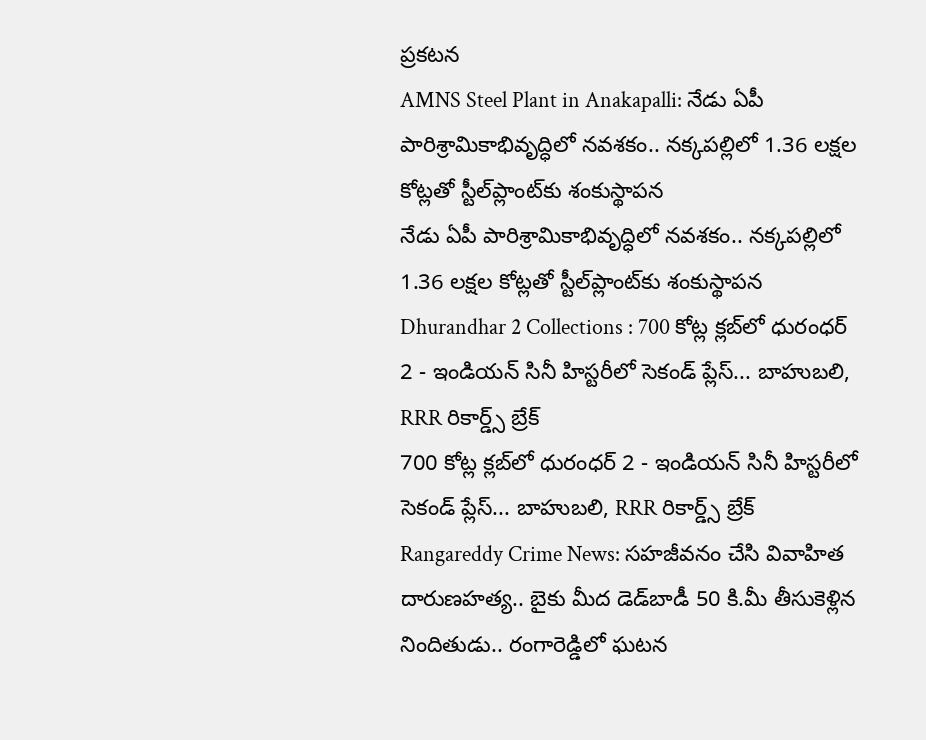ప్రకటన
AMNS Steel Plant in Anakapalli: నేడు ఏపీ పారిశ్రామికాభివృద్ధిలో నవశకం.. నక్కపల్లిలో 1.36 లక్షల కోట్లతో స్టీల్‌ప్లాంట్‌కు శంకుస్థాపన
నేడు ఏపీ పారిశ్రామికాభివృద్ధిలో నవశకం.. నక్కపల్లిలో 1.36 లక్షల కోట్లతో స్టీల్‌ప్లాంట్‌కు శంకుస్థాపన
Dhurandhar 2 Collections : 700 కోట్ల క్లబ్‌లో ధురంధర్ 2 - ఇండియన్ సినీ హిస్టరీలో సెకండ్ ప్లేస్‌... బాహుబలి, RRR రికార్డ్స్ బ్రేక్
700 కోట్ల క్లబ్‌లో ధురంధర్ 2 - ఇండియన్ సినీ హిస్టరీలో సెకండ్ ప్లేస్‌... బాహుబలి, RRR రికార్డ్స్ బ్రేక్
Rangareddy Crime News: సహజీవనం చేసి వివాహిత దారుణహత్య.. బైకు మీద డెడ్‌బాడీ 50 కి.మీ తీసుకెళ్లిన నిందితుడు.. రంగారెడ్డిలో ఘటన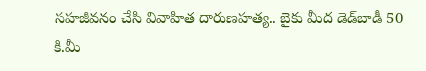సహజీవనం చేసి వివాహిత దారుణహత్య.. బైకు మీద డెడ్‌బాడీ 50 కి.మీ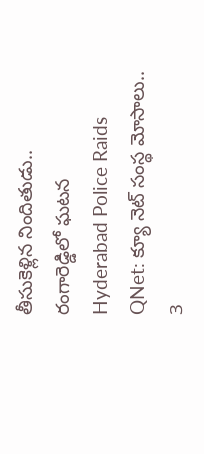తీసుకెళ్లిన నిందితుడు.. రంగారెడ్డిలో ఘటన
Hyderabad Police Raids QNet: క్యూ నెట్ సంస్థ మోసాలు.. 3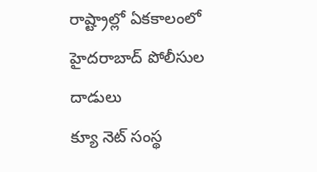రాష్ట్రాల్లో ఏకకాలంలో హైదరాబాద్ పోలీసుల దాడులు
క్యూ నెట్ సంస్థ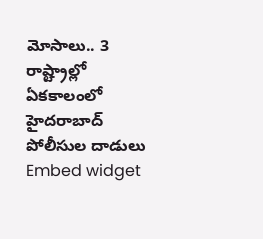మోసాలు.. 3 రాష్ట్రాల్లో ఏకకాలంలో హైదరాబాద్ పోలీసుల దాడులు
Embed widget